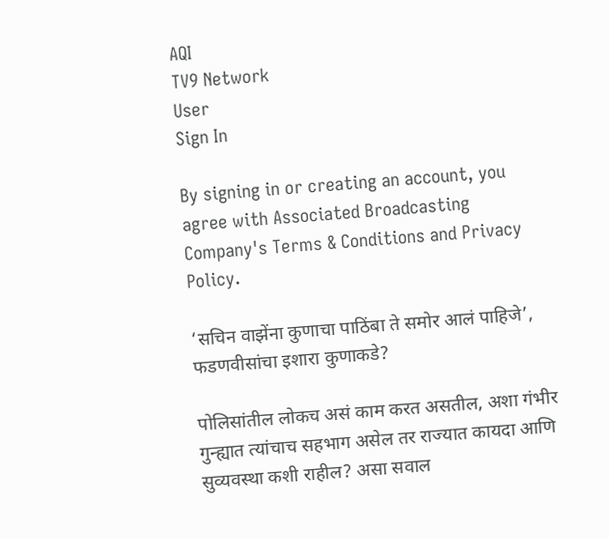AQI
TV9 Network
User
Sign In

By signing in or creating an account, you agree with Associated Broadcasting Company's Terms & Conditions and Privacy Policy.

‘सचिन वाझेंना कुणाचा पाठिंबा ते समोर आलं पाहिजे’, फडणवीसांचा इशारा कुणाकडे?

पोलिसांतील लोकच असं काम करत असतील, अशा गंभीर गुन्ह्यात त्यांचाच सहभाग असेल तर राज्यात कायदा आणि सुव्यवस्था कशी राहील? असा सवाल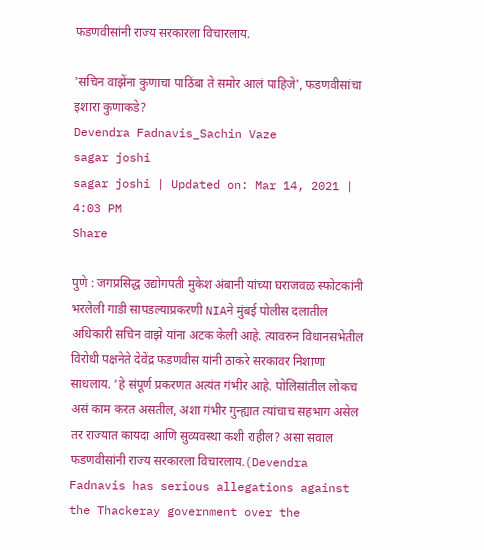फडणवीसांनी राज्य सरकारला विचारलाय.

'सचिन वाझेंना कुणाचा पाठिंबा ते समोर आलं पाहिजे', फडणवीसांचा इशारा कुणाकडे?
Devendra Fadnavis_Sachin Vaze
sagar joshi
sagar joshi | Updated on: Mar 14, 2021 | 4:03 PM
Share

पुणे : जगप्रसिद्ध उद्योगपती मुकेश अंबानी यांच्या घराजवळ स्फोटकांनी भरलेली गाडी सापडल्याप्रकरणी NIAने मुंबई पोलीस दलातील अधिकारी सचिन वाझे यांना अटक केली आहे. त्यावरुन विधानसभेतील विरोधी पक्षनेते देवेंद्र फडणवीस यांनी ठाकरे सरकावर निशाणा साधलाय. ‘हे संपूर्ण प्रकरणत अत्यंत गंभीर आहे. पोलिसांतील लोकच असं काम करत असतील, अशा गंभीर गुन्ह्यात त्यांचाच सहभाग असेल तर राज्यात कायदा आणि सुव्यवस्था कशी राहील? असा सवाल फडणवीसांनी राज्य सरकारला विचारलाय.(Devendra Fadnavis has serious allegations against the Thackeray government over the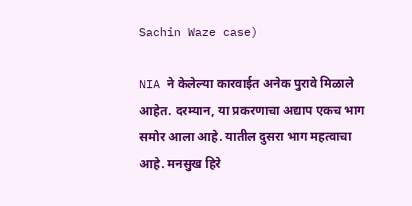Sachin Waze case)

NIA ने केलेल्या कारवाईत अनेक पुरावे मिळाले आहेत. दरम्यान, या प्रकरणाचा अद्याप एकच भाग समोर आला आहे. यातील दुसरा भाग महत्वाचा आहे. मनसुख हिरे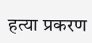हत्या प्रकरण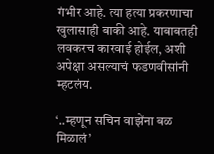गंभीर आहे. त्या हत्या प्रकरणाचा खुलासाही बाकी आहे. याबाबतही लवकरच कारवाई होईल, अशी अपेक्षा असल्याचं फडणवीसांनी म्हटलंय.

‘..म्हणून सचिन वाझेंना बळ मिळालं’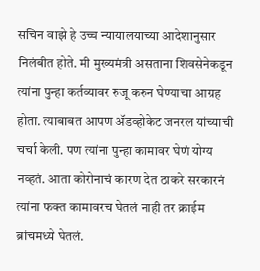सचिन वाझे हे उच्च न्यायालयाच्या आदेशानुसार निलंबीत होते. मी मुख्यमंत्री असताना शिवसेनेकडून त्यांना पुन्हा कर्तव्यावर रुजू करुन घेण्याचा आग्रह होता. त्याबाबत आपण ॲडव्होकेट जनरल यांच्याची चर्चा केली. पण त्यांना पुन्हा कामावर घेणं योग्य नव्हतं. आता कोरोनाचं कारण देत ठाकरे सरकारनं त्यांना फक्त कामावरच घेतलं नाही तर क्राईम ब्रांचमध्ये घेतलं.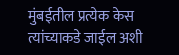मुंबईतील प्रत्येक केस त्यांच्याकडे जाईल अशी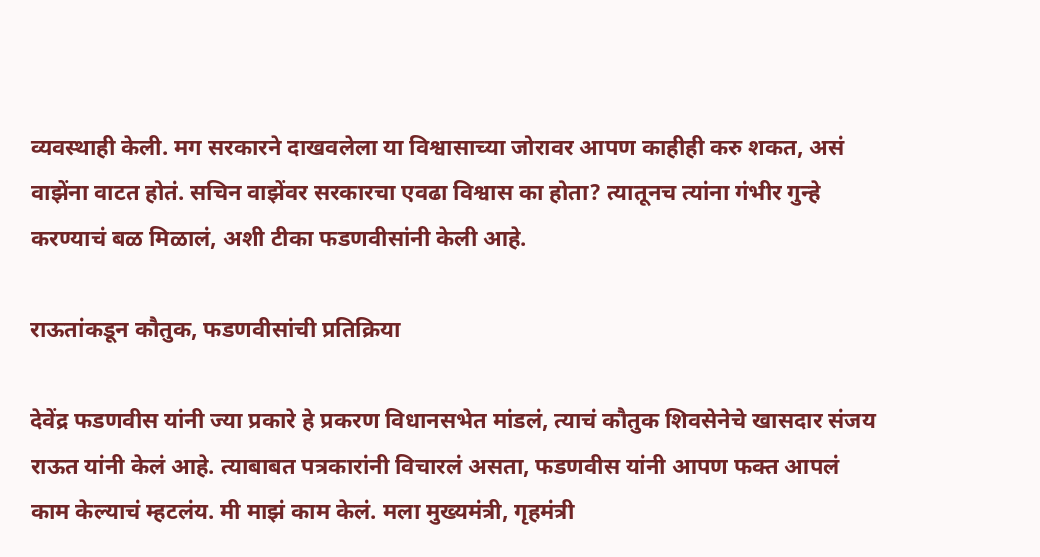व्यवस्थाही केली. मग सरकारने दाखवलेला या विश्वासाच्या जोरावर आपण काहीही करु शकत, असं वाझेंना वाटत होतं. सचिन वाझेंवर सरकारचा एवढा विश्वास का होता? त्यातूनच त्यांना गंभीर गुन्हे करण्याचं बळ मिळालं, अशी टीका फडणवीसांनी केली आहे.

राऊतांकडून कौतुक, फडणवीसांची प्रतिक्रिया

देवेंद्र फडणवीस यांनी ज्या प्रकारे हे प्रकरण विधानसभेत मांडलं, त्याचं कौतुक शिवसेनेचे खासदार संजय राऊत यांनी केलं आहे. त्याबाबत पत्रकारांनी विचारलं असता, फडणवीस यांनी आपण फक्त आपलं काम केल्याचं म्हटलंय. मी माझं काम केलं. मला मुख्यमंत्री, गृहमंत्री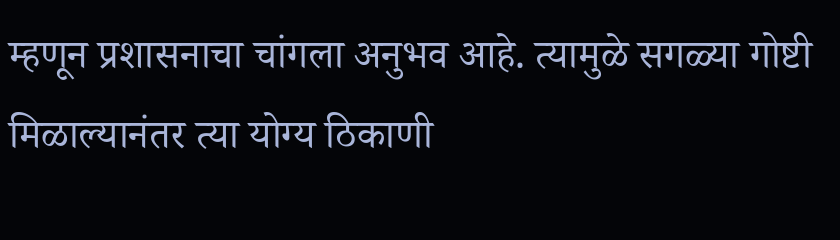म्हणून प्रशासनाचा चांगला अनुभव आहे. त्यामुळे सगळ्या गोष्टी मिळाल्यानंतर त्या योग्य ठिकाणी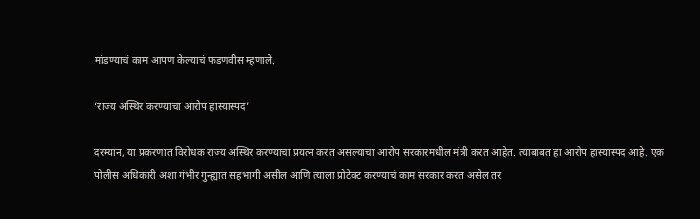मांडण्याचं काम आपण केल्याचं फडणवीस म्हणाले.

‘राज्य अस्थिर करण्याचा आरोप हास्यास्पद’

दरम्यान, या प्रकरणात विरोधक राज्य अस्थिर करण्याचा प्रयत्न करत असल्याचा आरोप सरकारमधील मंत्री करत आहेत. त्याबाबत हा आरोप हास्यास्पद आहे. एक पोलीस अधिकारी अशा गंभीर गुन्ह्यात सहभागी असील आणि त्याला प्रोटेक्ट करण्याचं काम सरकार करत असेल तर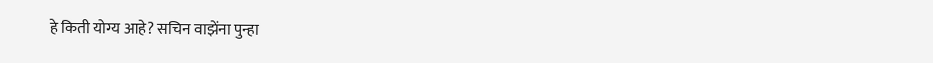हे किती योग्य आहे? सचिन वाझेंना पुन्हा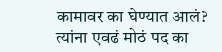कामावर का घेण्यात आलं? त्यांना एवढं मोठं पद का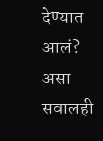देण्यात आलं? असा सवालही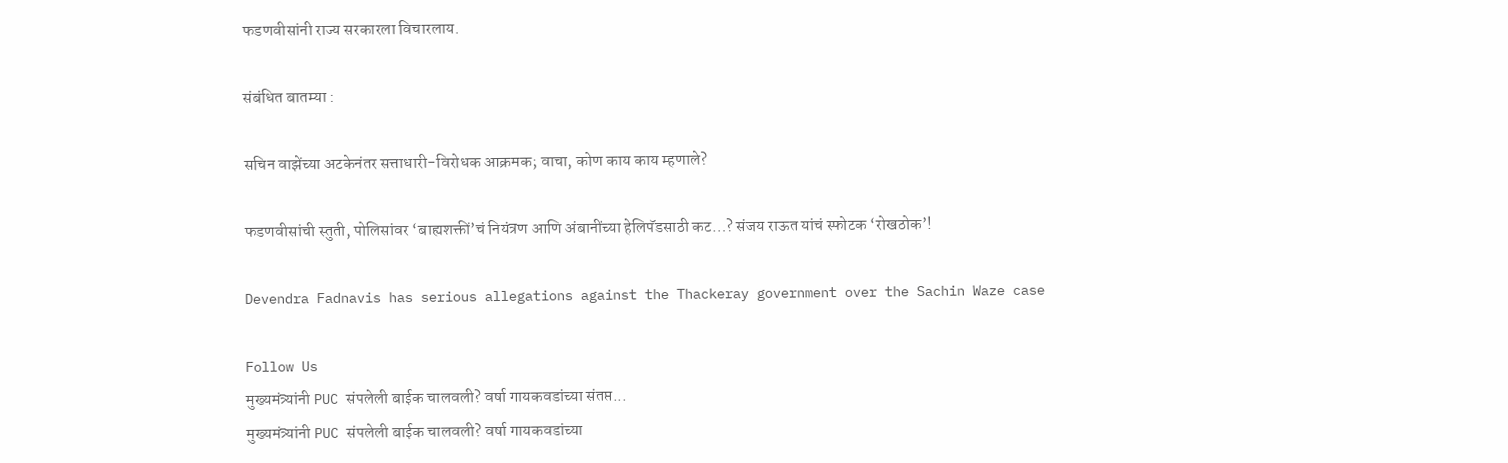फडणवीसांनी राज्य सरकारला विचारलाय.

संबंधित बातम्या :

सचिन वाझेंच्या अटकेनंतर सत्ताधारी-विरोधक आक्रमक; वाचा, कोण काय काय म्हणाले?

फडणवीसांची स्तुती, पोलिसांवर ‘बाह्यशक्तीं’चं नियंत्रण आणि अंबानींच्या हेलिपॅडसाठी कट…? संजय राऊत यांचं स्फोटक ‘रोखठोक’!

Devendra Fadnavis has serious allegations against the Thackeray government over the Sachin Waze case

Follow Us
मुख्यमंत्र्यांनी PUC संपलेली बाईक चालवली? वर्षा गायकवडांच्या संतप्त...
मुख्यमंत्र्यांनी PUC संपलेली बाईक चालवली? वर्षा गायकवडांच्या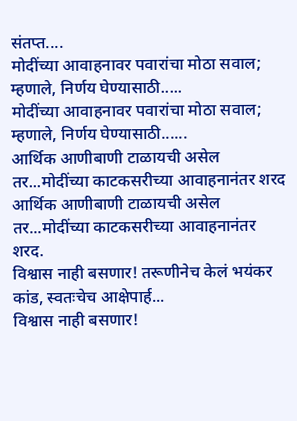संतप्त....
मोदींच्या आवाहनावर पवारांचा मोठा सवाल; म्हणाले, निर्णय घेण्यासाठी.....
मोदींच्या आवाहनावर पवारांचा मोठा सवाल; म्हणाले, निर्णय घेण्यासाठी......
आर्थिक आणीबाणी टाळायची असेल तर...मोदींच्या काटकसरीच्या आवाहनानंतर शरद
आर्थिक आणीबाणी टाळायची असेल तर...मोदींच्या काटकसरीच्या आवाहनानंतर शरद.
विश्वास नाही बसणार! तरूणीनेच केलं भयंकर कांड, स्वतःचेच आक्षेपार्ह...
विश्वास नाही बसणार!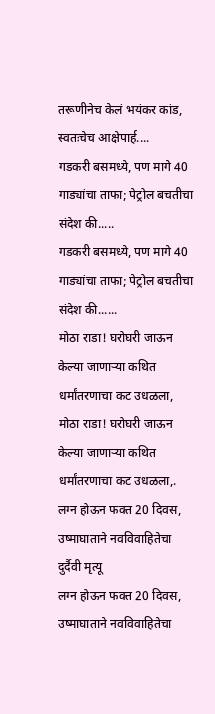तरूणीनेच केलं भयंकर कांड, स्वतःचेच आक्षेपार्ह....
गडकरी बसमध्ये, पण मागे 40 गाड्यांचा ताफा; पेट्रोल बचतीचा संदेश की.....
गडकरी बसमध्ये, पण मागे 40 गाड्यांचा ताफा; पेट्रोल बचतीचा संदेश की......
मोठा राडा! घरोघरी जाऊन केल्या जाणाऱ्या कथित धर्मांतरणाचा कट उधळला,
मोठा राडा! घरोघरी जाऊन केल्या जाणाऱ्या कथित धर्मांतरणाचा कट उधळला,.
लग्न होऊन फक्त 20 दिवस, उष्माघाताने नवविवाहितेचा दुर्दैवी मृत्यू
लग्न होऊन फक्त 20 दिवस, उष्माघाताने नवविवाहितेचा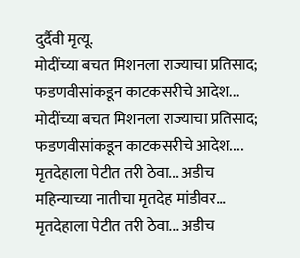दुर्दैवी मृत्यू.
मोदींच्या बचत मिशनला राज्याचा प्रतिसाद; फडणवीसांकडून काटकसरीचे आदेश...
मोदींच्या बचत मिशनला राज्याचा प्रतिसाद; फडणवीसांकडून काटकसरीचे आदेश....
मृतदेहाला पेटीत तरी ठेवा... अडीच महिन्याच्या नातीचा मृतदेह मांडीवर...
मृतदेहाला पेटीत तरी ठेवा... अडीच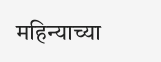महिन्याच्या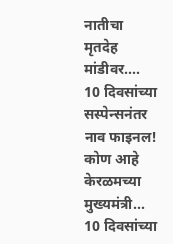नातीचा मृतदेह मांडीवर....
10 दिवसांच्या सस्पेन्सनंतर नाव फाइनल! कोण आहे केरळमच्या मुख्यमंत्री...
10 दिवसांच्या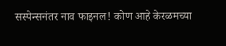सस्पेन्सनंतर नाव फाइनल! कोण आहे केरळमच्या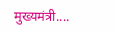मुख्यमंत्री....